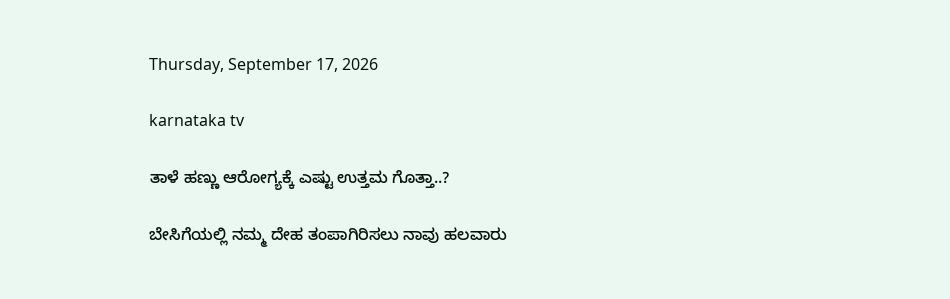Thursday, September 17, 2026

karnataka tv

ತಾಳೆ ಹಣ್ಣು ಆರೋಗ್ಯಕ್ಕೆ ಎಷ್ಟು ಉತ್ತಮ ಗೊತ್ತಾ..?

ಬೇಸಿಗೆಯಲ್ಲಿ ನಮ್ಮ ದೇಹ ತಂಪಾಗಿರಿಸಲು ನಾವು ಹಲವಾರು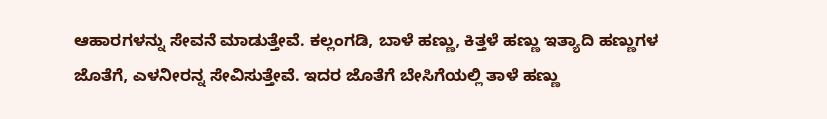ಆಹಾರಗಳನ್ನು ಸೇವನೆ ಮಾಡುತ್ತೇವೆ. ಕಲ್ಲಂಗಡಿ, ಬಾಳೆ ಹಣ್ಣು, ಕಿತ್ತಳೆ ಹಣ್ಣು ಇತ್ಯಾದಿ ಹಣ್ಣುಗಳ ಜೊತೆಗೆ, ಎಳನೀರನ್ನ ಸೇವಿಸುತ್ತೇವೆ. ಇದರ ಜೊತೆಗೆ ಬೇಸಿಗೆಯಲ್ಲಿ ತಾಳೆ ಹಣ್ಣು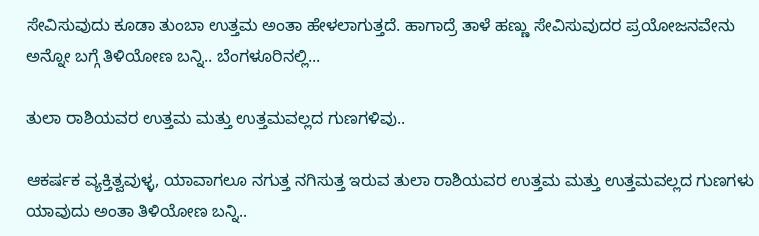ಸೇವಿಸುವುದು ಕೂಡಾ ತುಂಬಾ ಉತ್ತಮ ಅಂತಾ ಹೇಳಲಾಗುತ್ತದೆ. ಹಾಗಾದ್ರೆ ತಾಳೆ ಹಣ್ಣು ಸೇವಿಸುವುದರ ಪ್ರಯೋಜನವೇನು ಅನ್ನೋ ಬಗ್ಗೆ ತಿಳಿಯೋಣ ಬನ್ನಿ.. ಬೆಂಗಳೂರಿನಲ್ಲಿ...

ತುಲಾ ರಾಶಿಯವರ ಉತ್ತಮ ಮತ್ತು ಉತ್ತಮವಲ್ಲದ ಗುಣಗಳಿವು..

ಆಕರ್ಷಕ ವ್ಯಕ್ತಿತ್ವವುಳ್ಳ, ಯಾವಾಗಲೂ ನಗುತ್ತ ನಗಿಸುತ್ತ ಇರುವ ತುಲಾ ರಾಶಿಯವರ ಉತ್ತಮ ಮತ್ತು ಉತ್ತಮವಲ್ಲದ ಗುಣಗಳು ಯಾವುದು ಅಂತಾ ತಿಳಿಯೋಣ ಬನ್ನಿ..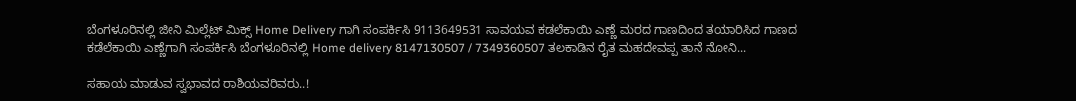ಬೆಂಗಳೂರಿನಲ್ಲಿ ಜೀನಿ ಮಿಲ್ಲೆಟ್ ಮಿಕ್ಸ್ Home Delivery ಗಾಗಿ ಸಂಪರ್ಕಿಸಿ 9113649531 ಸಾವಯವ ಕಡಲೆಕಾಯಿ ಎಣ್ಣೆ ಮರದ ಗಾಣದಿಂದ ತಯಾರಿಸಿದ ಗಾಣದ ಕಡೆಲೆಕಾಯಿ ಎಣ್ಣೆಗಾಗಿ ಸಂಪರ್ಕಿಸಿ ಬೆಂಗಳೂರಿನಲ್ಲಿ Home delivery 8147130507 / 7349360507 ತಲಕಾಡಿನ ರೈತ ಮಹದೇವಪ್ಪ ತಾನೆ ನೋನಿ...

ಸಹಾಯ ಮಾಡುವ ಸ್ವಭಾವದ ರಾಶಿಯವರಿವರು..!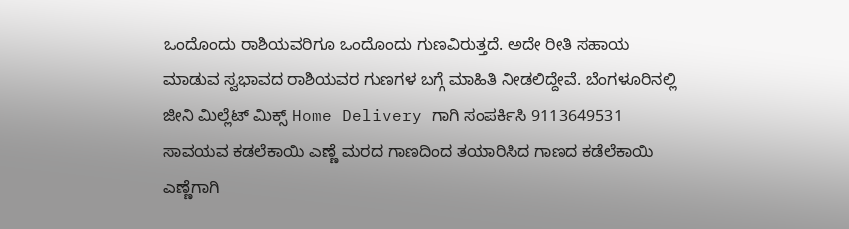ಒಂದೊಂದು ರಾಶಿಯವರಿಗೂ ಒಂದೊಂದು ಗುಣವಿರುತ್ತದೆ. ಅದೇ ರೀತಿ ಸಹಾಯ ಮಾಡುವ ಸ್ವಭಾವದ ರಾಶಿಯವರ ಗುಣಗಳ ಬಗ್ಗೆ ಮಾಹಿತಿ ನೀಡಲಿದ್ದೇವೆ. ಬೆಂಗಳೂರಿನಲ್ಲಿ ಜೀನಿ ಮಿಲ್ಲೆಟ್ ಮಿಕ್ಸ್ Home Delivery ಗಾಗಿ ಸಂಪರ್ಕಿಸಿ 9113649531 ಸಾವಯವ ಕಡಲೆಕಾಯಿ ಎಣ್ಣೆ ಮರದ ಗಾಣದಿಂದ ತಯಾರಿಸಿದ ಗಾಣದ ಕಡೆಲೆಕಾಯಿ ಎಣ್ಣೆಗಾಗಿ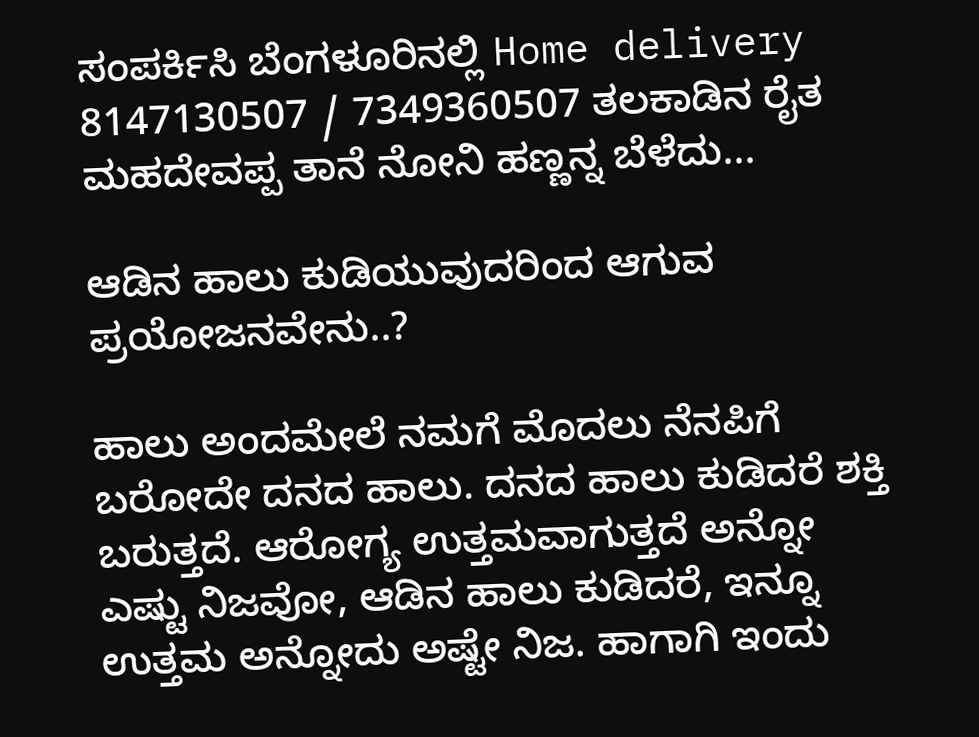ಸಂಪರ್ಕಿಸಿ ಬೆಂಗಳೂರಿನಲ್ಲಿ Home delivery 8147130507 / 7349360507 ತಲಕಾಡಿನ ರೈತ ಮಹದೇವಪ್ಪ ತಾನೆ ನೋನಿ ಹಣ್ಣನ್ನ ಬೆಳೆದು...

ಆಡಿನ ಹಾಲು ಕುಡಿಯುವುದರಿಂದ ಆಗುವ ಪ್ರಯೋಜನವೇನು..?

ಹಾಲು ಅಂದಮೇಲೆ ನಮಗೆ ಮೊದಲು ನೆನಪಿಗೆ ಬರೋದೇ ದನದ ಹಾಲು. ದನದ ಹಾಲು ಕುಡಿದರೆ ಶಕ್ತಿ ಬರುತ್ತದೆ. ಆರೋಗ್ಯ ಉತ್ತಮವಾಗುತ್ತದೆ ಅನ್ನೋ ಎಷ್ಟು ನಿಜವೋ, ಆಡಿನ ಹಾಲು ಕುಡಿದರೆ, ಇನ್ನೂ ಉತ್ತಮ ಅನ್ನೋದು ಅಷ್ಟೇ ನಿಜ. ಹಾಗಾಗಿ ಇಂದು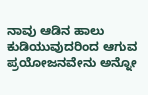ನಾವು ಆಡಿನ ಹಾಲು ಕುಡಿಯುವುದರಿಂದ ಆಗುವ ಪ್ರಯೋಜನವೇನು ಅನ್ನೋ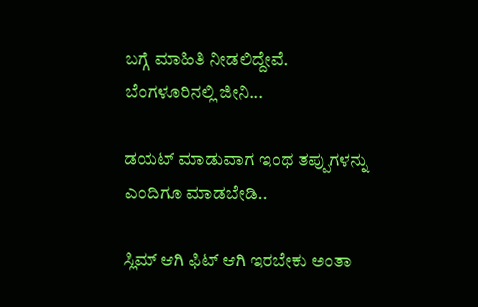ಬಗ್ಗೆ ಮಾಹಿತಿ ನೀಡಲಿದ್ದೇವೆ. ಬೆಂಗಳೂರಿನಲ್ಲಿ ಜೀನಿ...

ಡಯಟ್ ಮಾಡುವಾಗ ಇಂಥ ತಪ್ಪುಗಳನ್ನು ಎಂದಿಗೂ ಮಾಡಬೇಡಿ..

ಸ್ಲಿಮ್ ಆಗಿ ಫಿಟ್ ಆಗಿ ಇರಬೇಕು ಅಂತಾ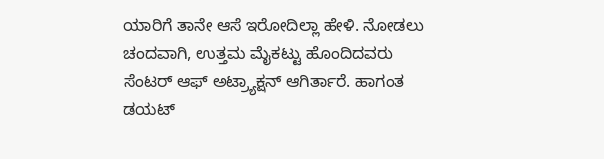ಯಾರಿಗೆ ತಾನೇ ಆಸೆ ಇರೋದಿಲ್ಲಾ ಹೇಳಿ. ನೋಡಲು ಚಂದವಾಗಿ, ಉತ್ತಮ ಮೈಕಟ್ಟು ಹೊಂದಿದವರು ಸೆಂಟರ್ ಆಫ್ ಅಟ್ರ್ಯಾಕ್ಷನ್ ಆಗಿರ್ತಾರೆ. ಹಾಗಂತ ಡಯಟ್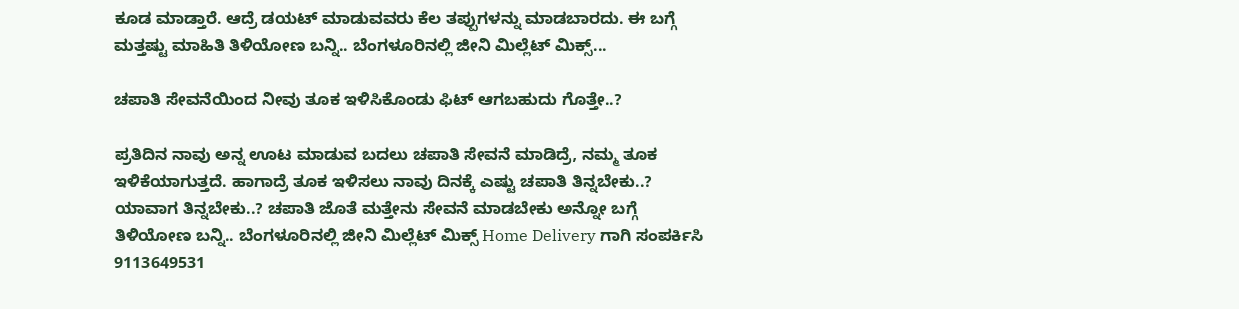ಕೂಡ ಮಾಡ್ತಾರೆ. ಆದ್ರೆ ಡಯಟ್ ಮಾಡುವವರು ಕೆಲ ತಪ್ಪುಗಳನ್ನು ಮಾಡಬಾರದು. ಈ ಬಗ್ಗೆ ಮತ್ತಷ್ಟು ಮಾಹಿತಿ ತಿಳಿಯೋಣ ಬನ್ನಿ.. ಬೆಂಗಳೂರಿನಲ್ಲಿ ಜೀನಿ ಮಿಲ್ಲೆಟ್ ಮಿಕ್ಸ್...

ಚಪಾತಿ ಸೇವನೆಯಿಂದ ನೀವು ತೂಕ ಇಳಿಸಿಕೊಂಡು ಫಿಟ್ ಆಗಬಹುದು ಗೊತ್ತೇ..?

ಪ್ರತಿದಿನ ನಾವು ಅನ್ನ ಊಟ ಮಾಡುವ ಬದಲು ಚಪಾತಿ ಸೇವನೆ ಮಾಡಿದ್ರೆ, ನಮ್ಮ ತೂಕ ಇಳಿಕೆಯಾಗುತ್ತದೆ. ಹಾಗಾದ್ರೆ ತೂಕ ಇಳಿಸಲು ನಾವು ದಿನಕ್ಕೆ ಎಷ್ಟು ಚಪಾತಿ ತಿನ್ನಬೇಕು..? ಯಾವಾಗ ತಿನ್ನಬೇಕು..? ಚಪಾತಿ ಜೊತೆ ಮತ್ತೇನು ಸೇವನೆ ಮಾಡಬೇಕು ಅನ್ನೋ ಬಗ್ಗೆ ತಿಳಿಯೋಣ ಬನ್ನಿ.. ಬೆಂಗಳೂರಿನಲ್ಲಿ ಜೀನಿ ಮಿಲ್ಲೆಟ್ ಮಿಕ್ಸ್ Home Delivery ಗಾಗಿ ಸಂಪರ್ಕಿಸಿ 9113649531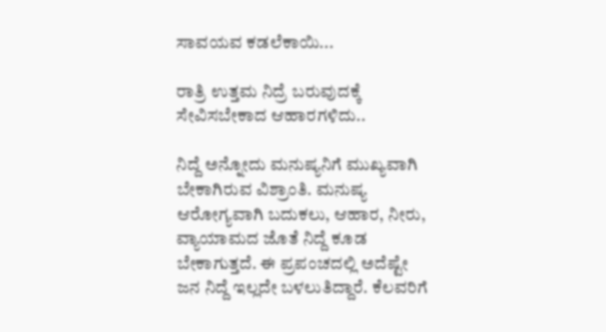ಸಾವಯವ ಕಡಲೆಕಾಯಿ...

ರಾತ್ರಿ ಉತ್ತಮ ನಿದ್ರೆ ಬರುವುದಕ್ಕೆ ಸೇವಿಸಬೇಕಾದ ಆಹಾರಗಳಿದು..

ನಿದ್ದೆ ಅನ್ನೋದು ಮನುಷ್ಯನಿಗೆ ಮುಖ್ಯವಾಗಿ ಬೇಕಾಗಿರುವ ವಿಶ್ರಾಂತಿ. ಮನುಷ್ಯ ಆರೋಗ್ಯವಾಗಿ ಬದುಕಲು, ಆಹಾರ, ನೀರು, ವ್ಯಾಯಾಮದ ಜೊತೆ ನಿದ್ದೆ ಕೂಡ ಬೇಕಾಗುತ್ತದೆ. ಈ ಪ್ರಪಂಚದಲ್ಲಿ ಅದೆಷ್ಟೇ ಜನ ನಿದ್ದೆ ಇಲ್ಲದೇ ಬಳಲುತಿದ್ದಾರೆ. ಕೆಲವರಿಗೆ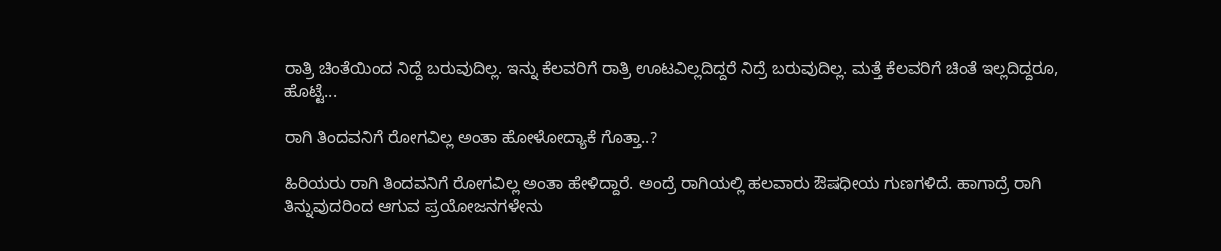ರಾತ್ರಿ ಚಿಂತೆಯಿಂದ ನಿದ್ದೆ ಬರುವುದಿಲ್ಲ. ಇನ್ನು ಕೆಲವರಿಗೆ ರಾತ್ರಿ ಊಟವಿಲ್ಲದಿದ್ದರೆ ನಿದ್ರೆ ಬರುವುದಿಲ್ಲ. ಮತ್ತೆ ಕೆಲವರಿಗೆ ಚಿಂತೆ ಇಲ್ಲದಿದ್ದರೂ, ಹೊಟ್ಟೆ...

ರಾಗಿ ತಿಂದವನಿಗೆ ರೋಗವಿಲ್ಲ ಅಂತಾ ಹೋಳೋದ್ಯಾಕೆ ಗೊತ್ತಾ..?

ಹಿರಿಯರು ರಾಗಿ ತಿಂದವನಿಗೆ ರೋಗವಿಲ್ಲ ಅಂತಾ ಹೇಳಿದ್ದಾರೆ. ಅಂದ್ರೆ ರಾಗಿಯಲ್ಲಿ ಹಲವಾರು ಔಷಧೀಯ ಗುಣಗಳಿದೆ. ಹಾಗಾದ್ರೆ ರಾಗಿ ತಿನ್ನುವುದರಿಂದ ಆಗುವ ಪ್ರಯೋಜನಗಳೇನು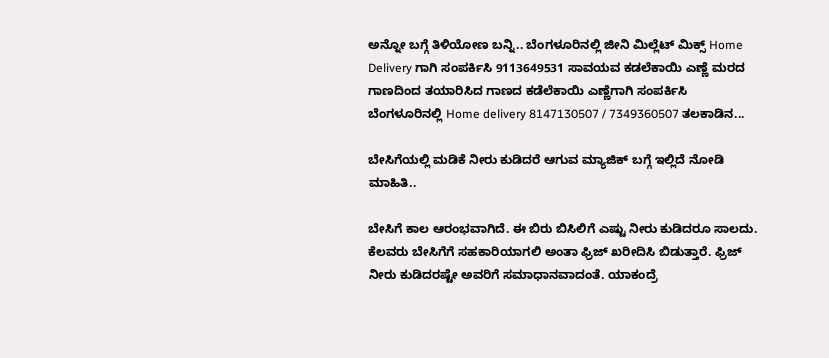ಅನ್ನೋ ಬಗ್ಗೆ ತಿಳಿಯೋಣ ಬನ್ನಿ.. ಬೆಂಗಳೂರಿನಲ್ಲಿ ಜೀನಿ ಮಿಲ್ಲೆಟ್ ಮಿಕ್ಸ್ Home Delivery ಗಾಗಿ ಸಂಪರ್ಕಿಸಿ 9113649531 ಸಾವಯವ ಕಡಲೆಕಾಯಿ ಎಣ್ಣೆ ಮರದ ಗಾಣದಿಂದ ತಯಾರಿಸಿದ ಗಾಣದ ಕಡೆಲೆಕಾಯಿ ಎಣ್ಣೆಗಾಗಿ ಸಂಪರ್ಕಿಸಿ ಬೆಂಗಳೂರಿನಲ್ಲಿ Home delivery 8147130507 / 7349360507 ತಲಕಾಡಿನ...

ಬೇಸಿಗೆಯಲ್ಲಿ ಮಡಿಕೆ ನೀರು ಕುಡಿದರೆ ಆಗುವ ಮ್ಯಾಜಿಕ್ ಬಗ್ಗೆ ಇಲ್ಲಿದೆ ನೋಡಿ ಮಾಹಿತಿ..

ಬೇಸಿಗೆ ಕಾಲ ಆರಂಭವಾಗಿದೆ. ಈ ಬಿರು ಬಿಸಿಲಿಗೆ ಎಷ್ಟು ನೀರು ಕುಡಿದರೂ ಸಾಲದು. ಕೆಲವರು ಬೇಸಿಗೆಗೆ ಸಹಕಾರಿಯಾಗಲಿ ಅಂತಾ ಫ್ರಿಜ್ ಖರೀದಿಸಿ ಬಿಡುತ್ತಾರೆ. ಫ್ರಿಜ್ ನೀರು ಕುಡಿದರಷ್ಟೇ ಅವರಿಗೆ ಸಮಾಧಾನವಾದಂತೆ. ಯಾಕಂದ್ರೆ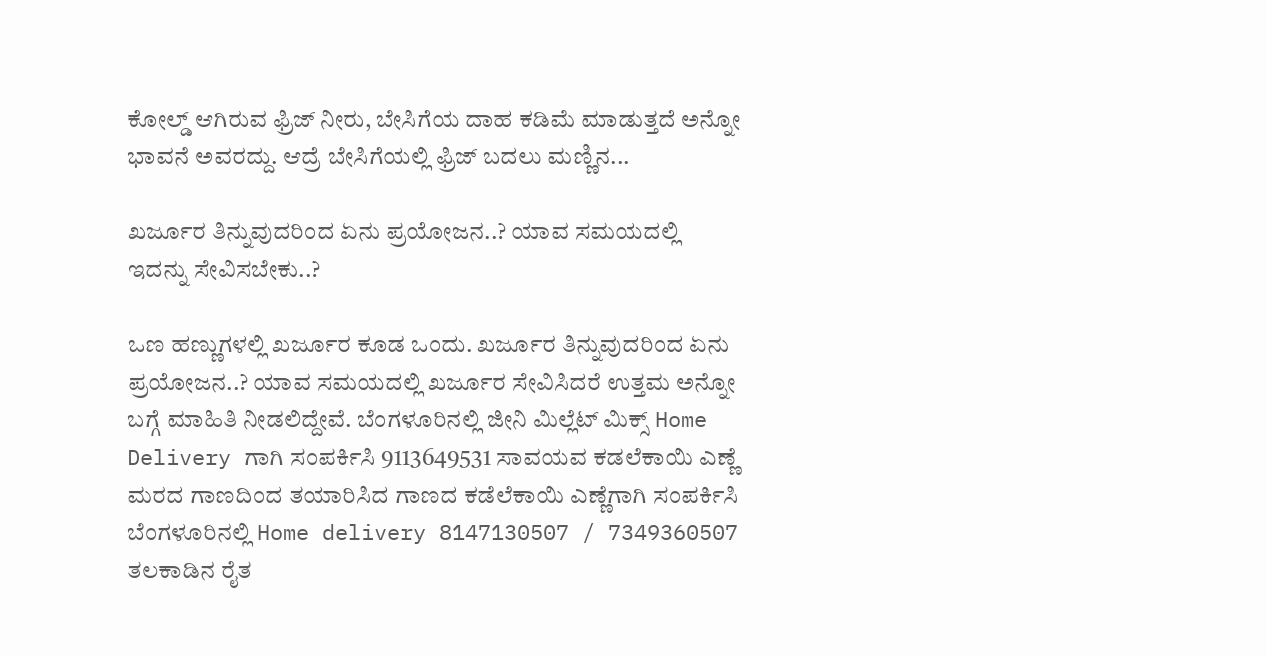ಕೋಲ್ಡ್ ಆಗಿರುವ ಫ್ರಿಜ್ ನೀರು, ಬೇಸಿಗೆಯ ದಾಹ ಕಡಿಮೆ ಮಾಡುತ್ತದೆ ಅನ್ನೋ ಭಾವನೆ ಅವರದ್ದು. ಆದ್ರೆ ಬೇಸಿಗೆಯಲ್ಲಿ ಫ್ರಿಜ್ ಬದಲು ಮಣ್ಣಿನ...

ಖರ್ಜೂರ ತಿನ್ನುವುದರಿಂದ ಏನು ಪ್ರಯೋಜನ..? ಯಾವ ಸಮಯದಲ್ಲಿ ಇದನ್ನು ಸೇವಿಸಬೇಕು..?

ಒಣ ಹಣ್ಣುಗಳಲ್ಲಿ ಖರ್ಜೂರ ಕೂಡ ಒಂದು. ಖರ್ಜೂರ ತಿನ್ನುವುದರಿಂದ ಏನು ಪ್ರಯೋಜನ..? ಯಾವ ಸಮಯದಲ್ಲಿ ಖರ್ಜೂರ ಸೇವಿಸಿದರೆ ಉತ್ತಮ ಅನ್ನೋ ಬಗ್ಗೆ ಮಾಹಿತಿ ನೀಡಲಿದ್ದೇವೆ. ಬೆಂಗಳೂರಿನಲ್ಲಿ ಜೀನಿ ಮಿಲ್ಲೆಟ್ ಮಿಕ್ಸ್ Home Delivery ಗಾಗಿ ಸಂಪರ್ಕಿಸಿ 9113649531 ಸಾವಯವ ಕಡಲೆಕಾಯಿ ಎಣ್ಣೆ ಮರದ ಗಾಣದಿಂದ ತಯಾರಿಸಿದ ಗಾಣದ ಕಡೆಲೆಕಾಯಿ ಎಣ್ಣೆಗಾಗಿ ಸಂಪರ್ಕಿಸಿ ಬೆಂಗಳೂರಿನಲ್ಲಿ Home delivery 8147130507 / 7349360507 ತಲಕಾಡಿನ ರೈತ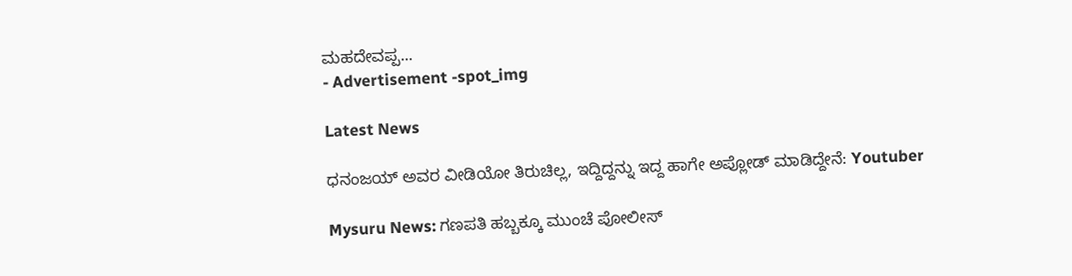ಮಹದೇವಪ್ಪ...
- Advertisement -spot_img

Latest News

ಧನಂಜಯ್ ಅವರ ವೀಡಿಯೋ ತಿರುಚಿಲ್ಲ, ಇದ್ದಿದ್ದನ್ನು ಇದ್ದ ಹಾಗೇ ಅಪ್ಲೋಡ್ ಮಾಡಿದ್ದೇನೆ: Youtuber

Mysuru News: ಗಣಪತಿ ಹಬ್ಬಕ್ಕೂ ಮುಂಚೆ ಪೋಲೀಸ್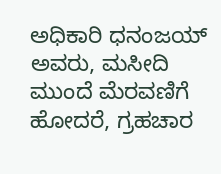ಅಧಿಕಾರಿ ಧನಂಜಯ್‌ ಅವರು, ಮಸೀದಿ ಮುಂದೆ ಮೆರವಣಿಗೆ ಹೋದರೆ, ಗ್ರಹಚಾರ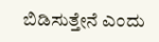ಬಿಡಿಸುತ್ತೇನೆ ಎಂದು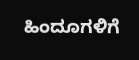ಹಿಂದೂಗಳಿಗೆ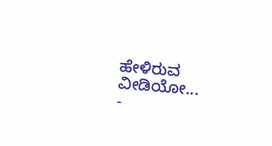ಹೇಳಿರುವ ವೀಡಿಯೋ...
-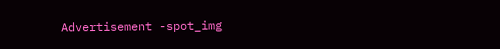Advertisement -spot_img